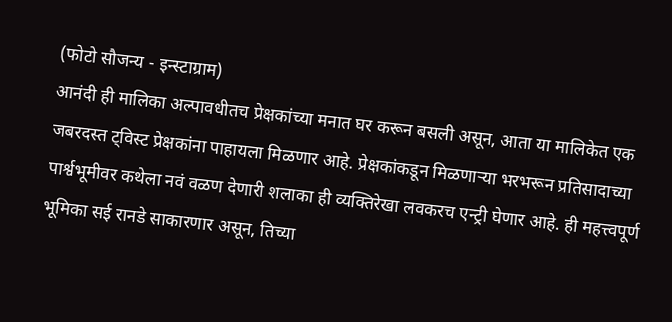(फोटो सौजन्य - इन्स्टाग्राम)
आनंदी ही मालिका अल्पावधीतच प्रेक्षकांच्या मनात घर करून बसली असून, आता या मालिकेत एक जबरदस्त ट्विस्ट प्रेक्षकांना पाहायला मिळणार आहे. प्रेक्षकांकडून मिळणाऱ्या भरभरून प्रतिसादाच्या पार्श्वभूमीवर कथेला नवं वळण देणारी शलाका ही व्यक्तिरेखा लवकरच एन्ट्री घेणार आहे. ही महत्त्वपूर्ण भूमिका सई रानडे साकारणार असून, तिच्या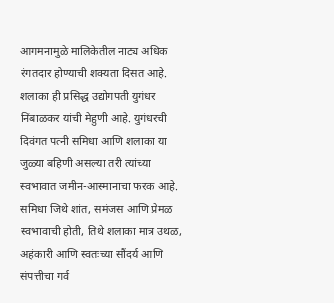आगमनामुळे मालिकेतील नाट्य अधिक रंगतदार होण्याची शक्यता दिसत आहे.
शलाका ही प्रसिद्ध उद्योगपती युगंधर निंबाळकर यांची मेहुणी आहे. युगंधरची दिवंगत पत्नी समिधा आणि शलाका या जुळ्या बहिणी असल्या तरी त्यांच्या स्वभावात जमीन-आस्मानाचा फरक आहे. समिधा जिथे शांत, समंजस आणि प्रेमळ स्वभावाची होती, तिथे शलाका मात्र उथळ, अहंकारी आणि स्वतःच्या सौंदर्य आणि संपत्तीचा गर्व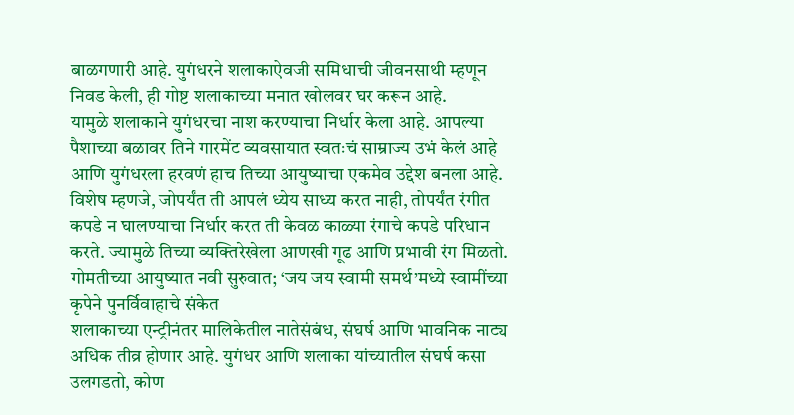बाळगणारी आहे. युगंधरने शलाकाऐवजी समिधाची जीवनसाथी म्हणून निवड केली, ही गोष्ट शलाकाच्या मनात खोलवर घर करून आहे.
यामुळे शलाकाने युगंधरचा नाश करण्याचा निर्धार केला आहे. आपल्या पैशाच्या बळावर तिने गारमेंट व्यवसायात स्वतःचं साम्राज्य उभं केलं आहे आणि युगंधरला हरवणं हाच तिच्या आयुष्याचा एकमेव उद्देश बनला आहे. विशेष म्हणजे, जोपर्यंत ती आपलं ध्येय साध्य करत नाही, तोपर्यंत रंगीत कपडे न घालण्याचा निर्धार करत ती केवळ काळ्या रंगाचे कपडे परिधान करते. ज्यामुळे तिच्या व्यक्तिरेखेला आणखी गूढ आणि प्रभावी रंग मिळतो.
गोमतीच्या आयुष्यात नवी सुरुवात; ‘जय जय स्वामी समर्थ’मध्ये स्वामींच्या कृपेने पुनर्विवाहाचे संकेत
शलाकाच्या एन्ट्रीनंतर मालिकेतील नातेसंबंध, संघर्ष आणि भावनिक नाट्य अधिक तीव्र होणार आहे. युगंधर आणि शलाका यांच्यातील संघर्ष कसा उलगडतो, कोण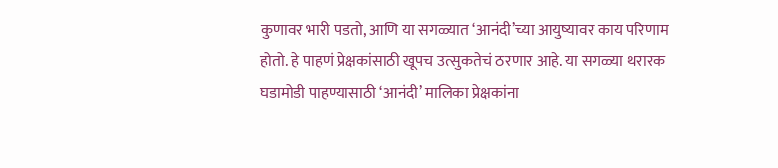कुणावर भारी पडतो, आणि या सगळ्यात ‘आनंदी’च्या आयुष्यावर काय परिणाम होतो. हे पाहणं प्रेक्षकांसाठी खूपच उत्सुकतेचं ठरणार आहे. या सगळ्या थरारक घडामोडी पाहण्यासाठी ‘आनंदी’ मालिका प्रेक्षकांना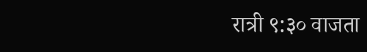रात्री ९:३० वाजता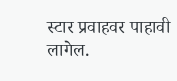स्टार प्रवाहवर पाहावी लागेल.